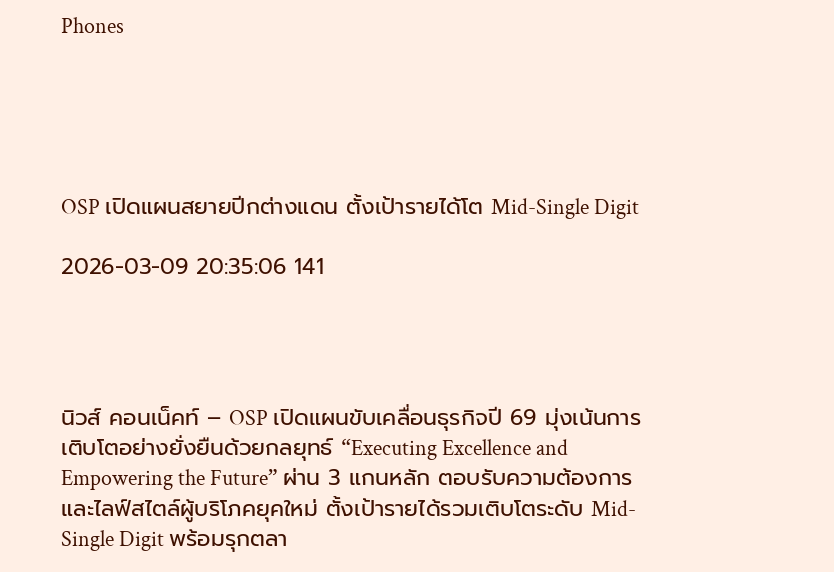Phones





OSP เปิดแผนสยายปีกต่างแดน ตั้งเป้ารายได้โต Mid-Single Digit

2026-03-09 20:35:06 141




นิวส์ คอนเน็คท์ – OSP เปิดแผนขับเคลื่อนธุรกิจปี 69 มุ่งเน้นการเติบโตอย่างยั่งยืนด้วยกลยุทธ์ “Executing Excellence and Empowering the Future” ผ่าน 3 แกนหลัก ตอบรับความต้องการและไลฟ์สไตล์ผู้บริโภคยุคใหม่ ตั้งเป้ารายได้รวมเติบโตระดับ Mid-Single Digit พร้อมรุกตลา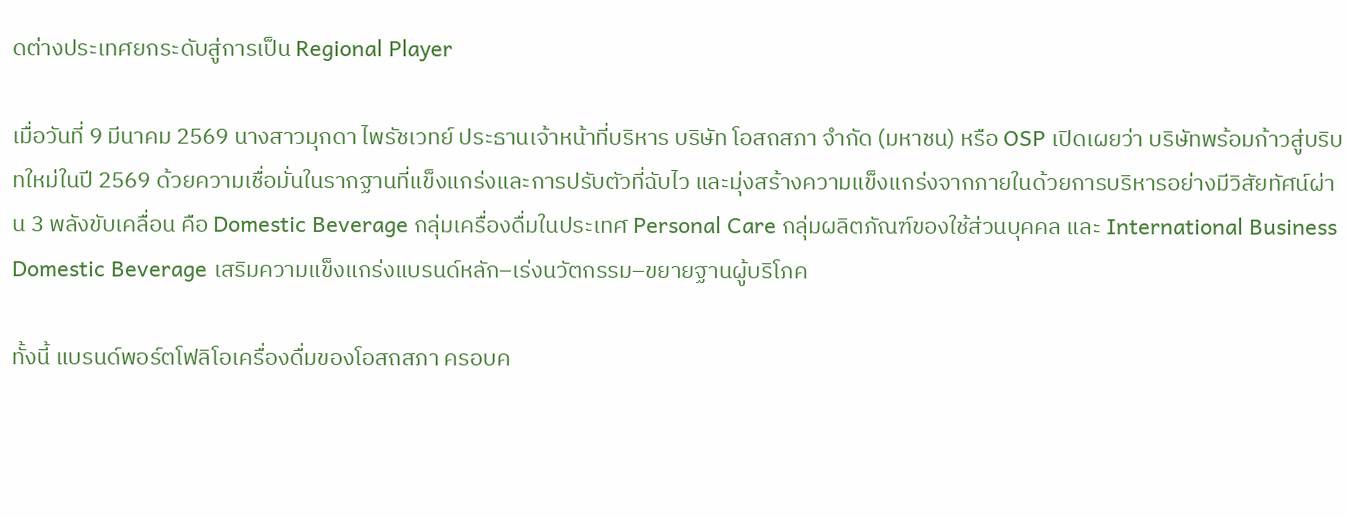ดต่างประเทศยกระดับสู่การเป็น Regional Player

เมื่อวันที่ 9 มีนาคม 2569 นางสาวมุกดา ไพรัชเวทย์ ประธานเจ้าหน้าที่บริหาร บริษัท โอสถสภา จำกัด (มหาชน) หรือ OSP เปิดเผยว่า บริษัทพร้อมก้าวสู่บริบทใหม่ในปี 2569 ด้วยความเชื่อมั่นในรากฐานที่แข็งแกร่งและการปรับตัวที่ฉับไว และมุ่งสร้างความแข็งแกร่งจากภายในด้วยการบริหารอย่างมีวิสัยทัศน์ผ่าน 3 พลังขับเคลื่อน คือ Domestic Beverage กลุ่มเครื่องดื่มในประเทศ Personal Care กลุ่มผลิตภัณฑ์ของใช้ส่วนบุคคล และ International Business
Domestic Beverage เสริมความแข็งแกร่งแบรนด์หลัก–เร่งนวัตกรรม–ขยายฐานผู้บริโภค

ทั้งนี้ แบรนด์พอร์ตโฟลิโอเครื่องดื่มของโอสถสภา ครอบค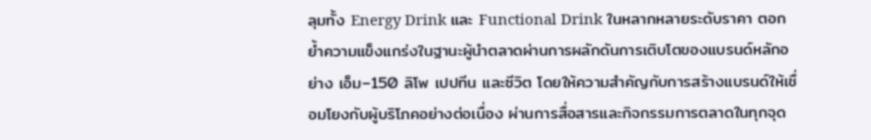ลุมทั้ง Energy Drink และ Functional Drink ในหลากหลายระดับราคา ตอกย้ำความแข็งแกร่งในฐานะผู้นำตลาดผ่านการผลักดันการเติบโตของแบรนด์หลักอย่าง เอ็ม–150 ลิโพ เปปทีน และซีวิต โดยให้ความสำคัญกับการสร้างแบรนด์ให้เชื่อมโยงกับผู้บริโภคอย่างต่อเนื่อง ผ่านการสื่อสารและกิจกรรมการตลาดในทุกจุด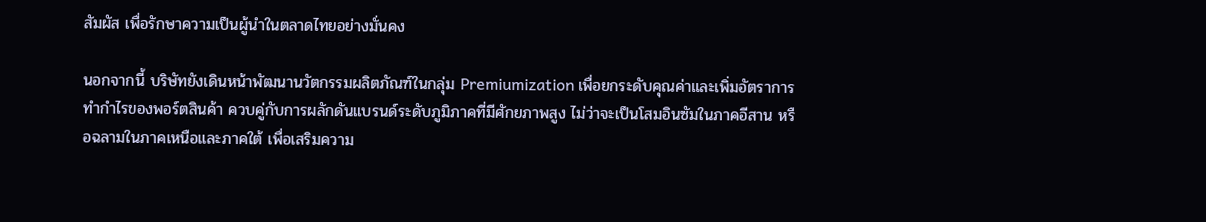สัมผัส เพื่อรักษาความเป็นผู้นำในตลาดไทยอย่างมั่นคง

นอกจากนี้ บริษัทยังเดินหน้าพัฒนานวัตกรรมผลิตภัณฑ์ในกลุ่ม Premiumization เพื่อยกระดับคุณค่าและเพิ่มอัตราการทำกำไรของพอร์ตสินค้า ควบคู่กับการผลักดันแบรนด์ระดับภูมิภาคที่มีศักยภาพสูง ไม่ว่าจะเป็นโสมอินซัมในภาคอีสาน หรือฉลามในภาคเหนือและภาคใต้ เพื่อเสริมความ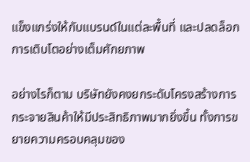แข็งแกร่งให้กับแบรนด์ในแต่ละพื้นที่ และปลดล็อกการเติบโตอย่างเต็มศักยภาพ

อย่างไรก็ตาม บริษัทยังคงยกระดับโครงสร้างการกระจายสินค้าให้มีประสิทธิภาพมากยิ่งขึ้น ทั้งการขยายความครอบคลุมของ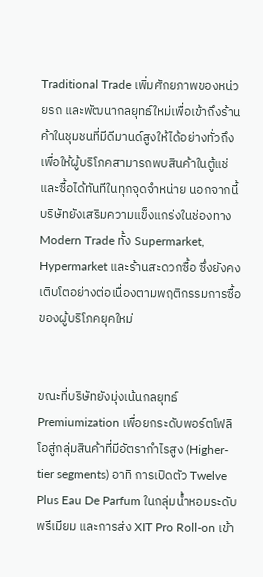Traditional Trade เพิ่มศักยภาพของหน่วยรถ และพัฒนากลยุทธ์ใหม่เพื่อเข้าถึงร้านค้าในชุมชนที่มีดีมานด์สูงให้ได้อย่างทั่วถึง เพื่อให้ผู้บริโภคสามารถพบสินค้าในตู้แช่และซื้อได้ทันทีในทุกจุดจำหน่าย นอกจากนี้ บริษัทยังเสริมความแข็งแกร่งในช่องทาง Modern Trade ทั้ง Supermarket, Hypermarket และร้านสะดวกซื้อ ซึ่งยังคงเติบโตอย่างต่อเนื่องตามพฤติกรรมการซื้อของผู้บริโภคยุคใหม่


ขณะที่บริษัทยังมุ่งเน้นกลยุทธ์ Premiumization เพื่อยกระดับพอร์ตโฟลิโอสู่กลุ่มสินค้าที่มีอัตรากำไรสูง (Higher-tier segments) อาทิ การเปิดตัว Twelve Plus Eau De Parfum ในกลุ่มน้ำหอมระดับพรีเมียม และการส่ง XIT Pro Roll-on เข้า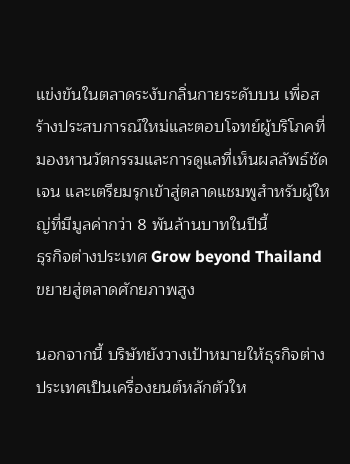แข่งขันในตลาดระงับกลิ่นกายระดับบน เพื่อสร้างประสบการณ์ใหม่และตอบโจทย์ผู้บริโภคที่มองหานวัตกรรมและการดูแลที่เห็นผลลัพธ์ชัดเจน และเตรียมรุกเข้าสู่ตลาดแชมพูสำหรับผู้ใหญ่ที่มีมูลค่ากว่า 8 พันล้านบาทในปีนี้
ธุรกิจต่างประเทศ Grow beyond Thailand ขยายสู่ตลาดศักยภาพสูง

นอกจากนี้ บริษัทยังวางเป้าหมายให้ธุรกิจต่างประเทศเป็นเครื่องยนต์หลักตัวให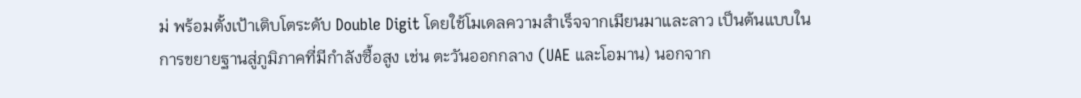ม่ พร้อมตั้งเป้าเติบโตระดับ Double Digit โดยใช้โมเดลความสำเร็จจากเมียนมาและลาว เป็นต้นแบบในการขยายฐานสู่ภูมิภาคที่มีกำลังซื้อสูง เช่น ตะวันออกกลาง (UAE และโอมาน) นอกจาก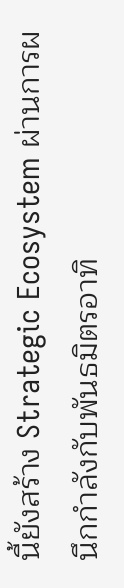นี้ยังสร้าง Strategic Ecosystem ผ่านการผนึกกำลังกับพันธมิตรอาทิ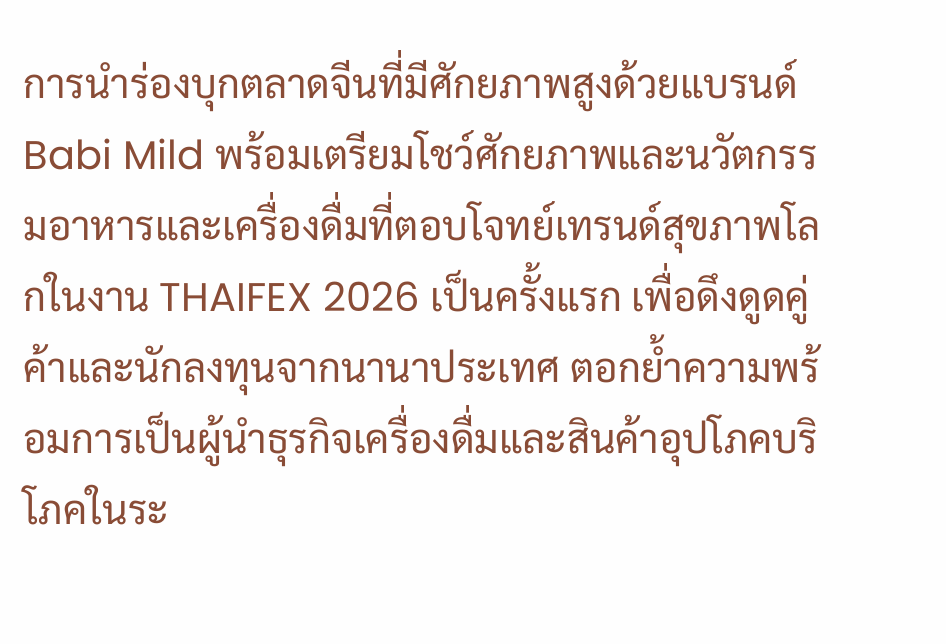การนำร่องบุกตลาดจีนที่มีศักยภาพสูงด้วยแบรนด์ Babi Mild พร้อมเตรียมโชว์ศักยภาพและนวัตกรรมอาหารและเครื่องดื่มที่ตอบโจทย์เทรนด์สุขภาพโลกในงาน THAIFEX 2026 เป็นครั้งแรก เพื่อดึงดูดคู่ค้าและนักลงทุนจากนานาประเทศ ตอกย้ำความพร้อมการเป็นผู้นำธุรกิจเครื่องดื่มและสินค้าอุปโภคบริโภคในระ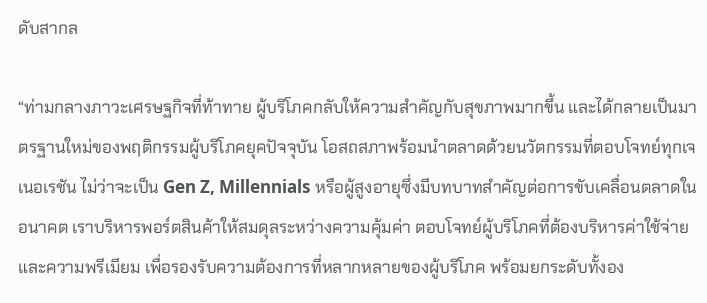ดับสากล

“ท่ามกลางภาวะเศรษฐกิจที่ท้าทาย ผู้บริโภคกลับให้ความสำคัญกับสุขภาพมากขึ้น และได้กลายเป็นมาตรฐานใหม่ของพฤติกรรมผู้บริโภคยุคปัจจุบัน โอสถสภาพร้อมนำตลาดด้วยนวัตกรรมที่ตอบโจทย์ทุกเจเนอเรชัน ไม่ว่าจะเป็น Gen Z, Millennials หรือผู้สูงอายุซึ่งมีบทบาทสำคัญต่อการขับเคลื่อนตลาดในอนาคต เราบริหารพอร์ตสินค้าให้สมดุลระหว่างความคุ้มค่า ตอบโจทย์ผู้บริโภคที่ต้องบริหารค่าใช้จ่าย และความพรีเมียม เพื่อรองรับความต้องการที่หลากหลายของผู้บริโภค พร้อมยกระดับทั้งอง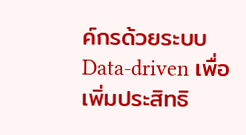ค์กรด้วยระบบ Data‑driven เพื่อเพิ่มประสิทธิ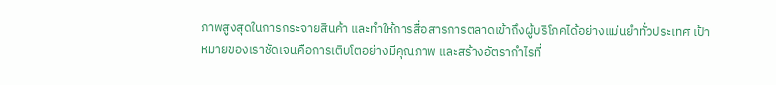ภาพสูงสุดในการกระจายสินค้า และทำให้การสื่อสารการตลาดเข้าถึงผู้บริโภคได้อย่างแม่นยำทั่วประเทศ เป้าหมายของเราชัดเจนคือการเติบโตอย่างมีคุณภาพ และสร้างอัตรากำไรที่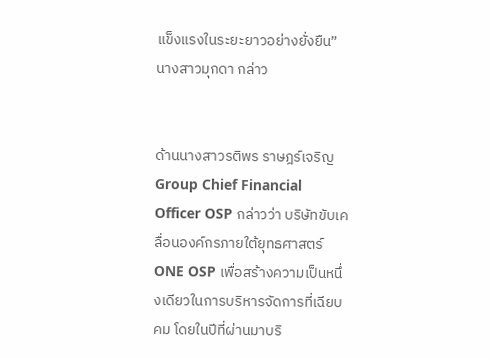แข็งแรงในระยะยาวอย่างยั่งยืน” นางสาวมุกดา กล่าว


ด้านนางสาวรติพร ราษฎร์เจริญ Group Chief Financial Officer OSP กล่าวว่า บริษัทขับเคลื่อนองค์กรภายใต้ยุทธศาสตร์ ONE OSP เพื่อสร้างความเป็นหนึ่งเดียวในการบริหารจัดการที่เฉียบคม โดยในปีที่ผ่านมาบริ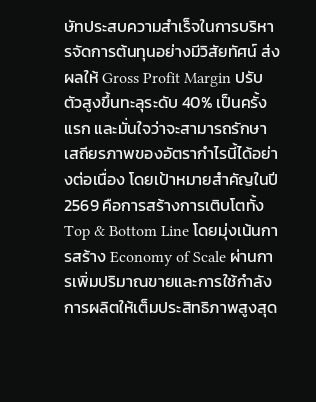ษัทประสบความสำเร็จในการบริหารจัดการต้นทุนอย่างมีวิสัยทัศน์ ส่งผลให้ Gross Profit Margin ปรับตัวสูงขึ้นทะลุระดับ 40% เป็นครั้งแรก และมั่นใจว่าจะสามารถรักษาเสถียรภาพของอัตรากำไรนี้ได้อย่างต่อเนื่อง โดยเป้าหมายสำคัญในปี 2569 คือการสร้างการเติบโตทั้ง Top & Bottom Line โดยมุ่งเน้นการสร้าง Economy of Scale ผ่านการเพิ่มปริมาณขายและการใช้กำลังการผลิตให้เต็มประสิทธิภาพสูงสุด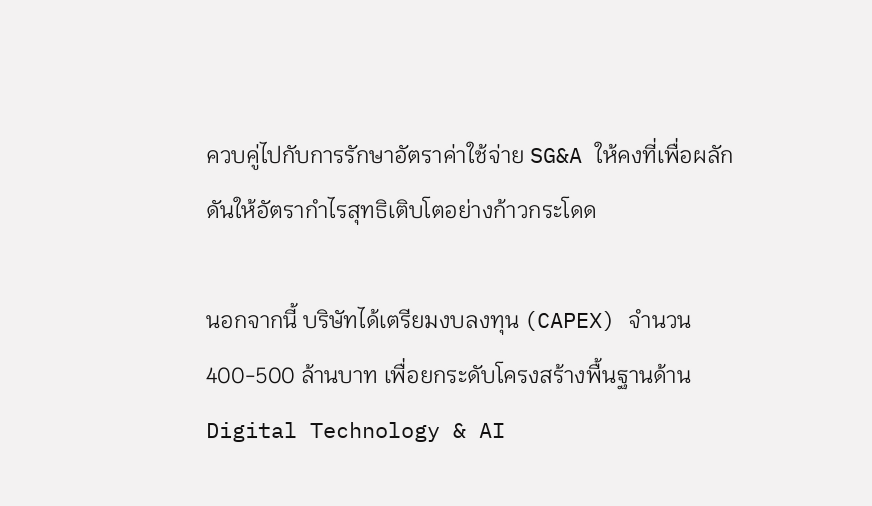ควบคู่ไปกับการรักษาอัตราค่าใช้จ่าย SG&A ให้คงที่เพื่อผลักดันให้อัตรากำไรสุทธิเติบโตอย่างก้าวกระโดด

นอกจากนี้ บริษัทได้เตรียมงบลงทุน (CAPEX) จำนวน 400-500 ล้านบาท เพื่อยกระดับโครงสร้างพื้นฐานด้าน Digital Technology & AI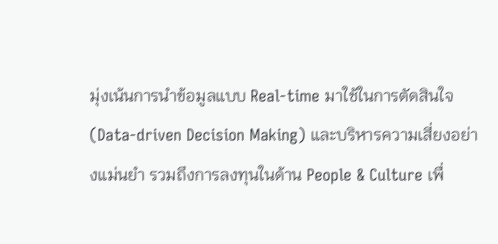มุ่งเน้นการนำข้อมูลแบบ Real-time มาใช้ในการตัดสินใจ (Data-driven Decision Making) และบริหารความเสี่ยงอย่างแม่นยำ รวมถึงการลงทุนในด้าน People & Culture เพื่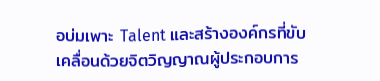อบ่มเพาะ Talent และสร้างองค์กรที่ขับเคลื่อนด้วยจิตวิญญาณผู้ประกอบการ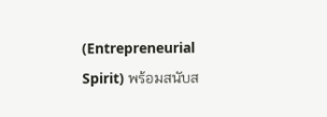(Entrepreneurial Spirit) พร้อมสนับส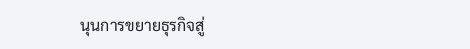นุนการขยายธุรกิจสู่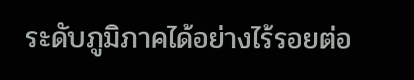ระดับภูมิภาคได้อย่างไร้รอยต่อ